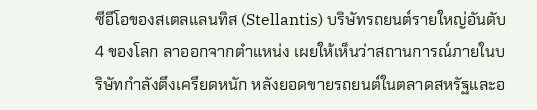ซีอีโอของสเตลแลนทิส (Stellantis) บริษัทรถยนต์รายใหญ่อันดับ 4 ของโลก ลาออกจากตำแหน่ง เผยให้เห็นว่าสถานการณ์ภายในบริษัทกำลังตึงเครียดหนัก หลังยอดขายรถยนต์ในตลาดสหรัฐและอ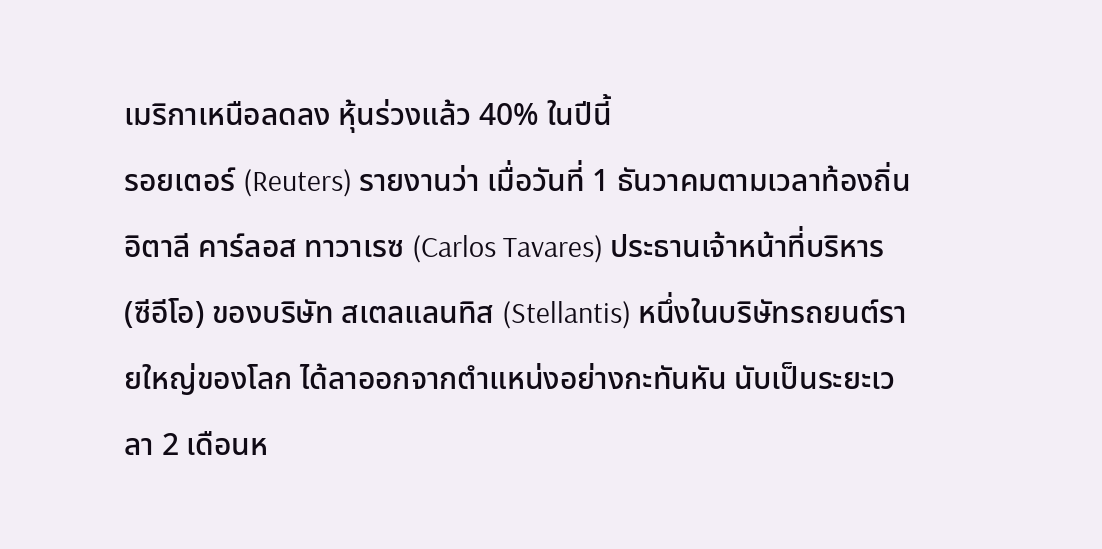เมริกาเหนือลดลง หุ้นร่วงแล้ว 40% ในปีนี้
รอยเตอร์ (Reuters) รายงานว่า เมื่อวันที่ 1 ธันวาคมตามเวลาท้องถิ่นอิตาลี คาร์ลอส ทาวาเรซ (Carlos Tavares) ประธานเจ้าหน้าที่บริหาร (ซีอีโอ) ของบริษัท สเตลแลนทิส (Stellantis) หนึ่งในบริษัทรถยนต์รายใหญ่ของโลก ได้ลาออกจากตำแหน่งอย่างกะทันหัน นับเป็นระยะเวลา 2 เดือนห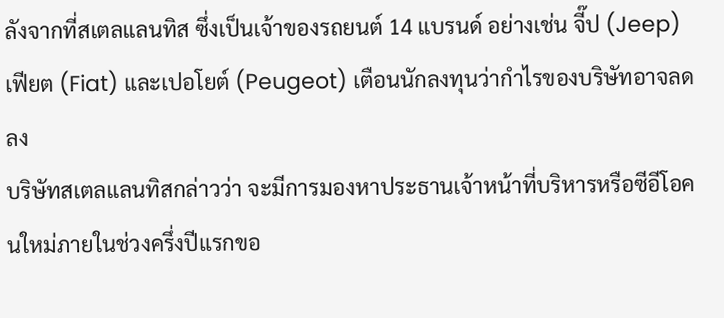ลังจากที่สเตลแลนทิส ซึ่งเป็นเจ้าของรถยนต์ 14 แบรนด์ อย่างเช่น จี๊ป (Jeep) เฟียต (Fiat) และเปอโยต์ (Peugeot) เตือนนักลงทุนว่ากำไรของบริษัทอาจลดลง
บริษัทสเตลแลนทิสกล่าวว่า จะมีการมองหาประธานเจ้าหน้าที่บริหารหรือซีอีโอคนใหม่ภายในช่วงครึ่งปีแรกขอ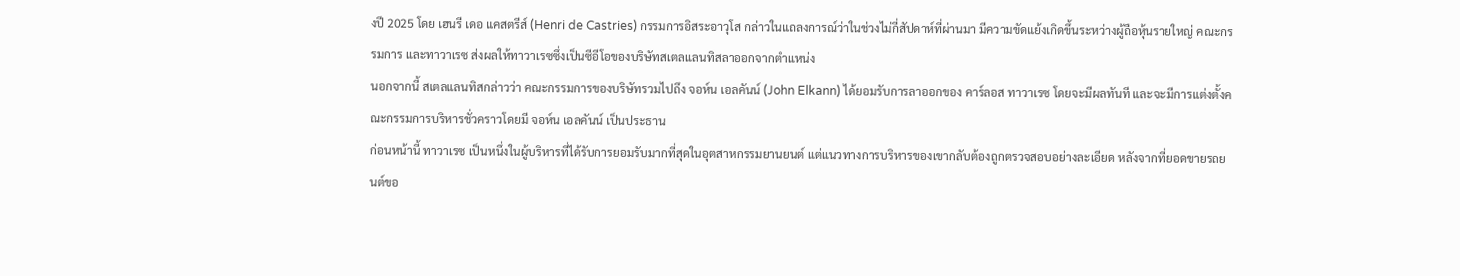งปี 2025 โดย เฮนรี เดอ แคสตรีส์ (Henri de Castries) กรรมการอิสระอาวุโส กล่าวในแถลงการณ์ว่าในช่วงไม่กี่สัปดาห์ที่ผ่านมา มีความขัดแย้งเกิดขึ้นระหว่างผู้ถือหุ้นรายใหญ่ คณะกรรมการ และทาวาเรซ ส่งผลให้ทาวาเรซซึ่งเป็นซีอีโอของบริษัทสเตลแลนทิสลาออกจากตำแหน่ง
นอกจากนี้ สเตลแลนทิสกล่าวว่า คณะกรรมการของบริษัทรวมไปถึง จอห์น เอลคันน์ (John Elkann) ได้ยอมรับการลาออกของ คาร์ลอส ทาวาเรซ โดยจะมีผลทันที และจะมีการแต่งตั้งคณะกรรมการบริหารชั่วคราวโดยมี จอห์น เอลคันน์ เป็นประธาน
ก่อนหน้านี้ ทาวาเรซ เป็นหนึ่งในผู้บริหารที่ได้รับการยอมรับมากที่สุดในอุตสาหกรรมยานยนต์ แต่แนวทางการบริหารของเขากลับต้องถูกตรวจสอบอย่างละเอียด หลังจากที่ยอดขายรถยนต์ขอ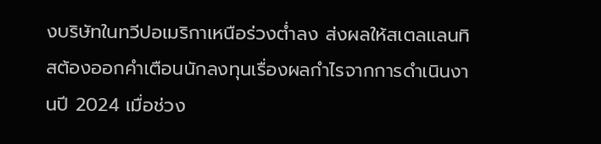งบริษัทในทวีปอเมริกาเหนือร่วงต่ำลง ส่งผลให้สเตลแลนทิสต้องออกคำเตือนนักลงทุนเรื่องผลกำไรจากการดำเนินงานปี 2024 เมื่อช่วง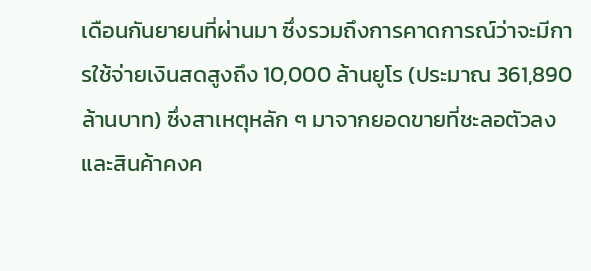เดือนกันยายนที่ผ่านมา ซึ่งรวมถึงการคาดการณ์ว่าจะมีการใช้จ่ายเงินสดสูงถึง 10,000 ล้านยูโร (ประมาณ 361,890 ล้านบาท) ซึ่งสาเหตุหลัก ๆ มาจากยอดขายที่ชะลอตัวลงและสินค้าคงค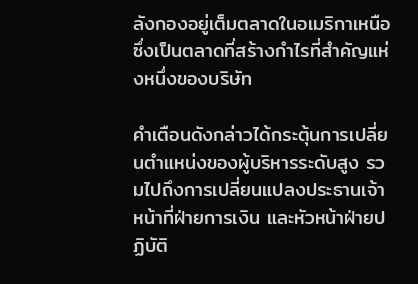ลังกองอยู่เต็มตลาดในอเมริกาเหนือ ซึ่งเป็นตลาดที่สร้างกำไรที่สำคัญแห่งหนึ่งของบริษัท

คำเตือนดังกล่าวได้กระตุ้นการเปลี่ยนตำแหน่งของผู้บริหารระดับสูง รวมไปถึงการเปลี่ยนแปลงประธานเจ้าหน้าที่ฝ่ายการเงิน และหัวหน้าฝ่ายปฏิบัติ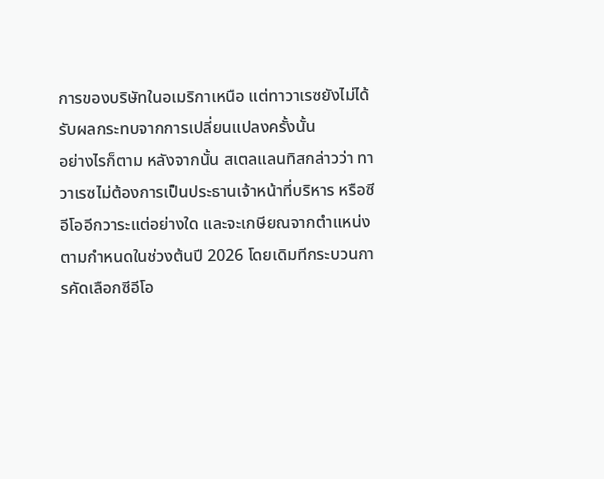การของบริษัทในอเมริกาเหนือ แต่ทาวาเรซยังไม่ได้รับผลกระทบจากการเปลี่ยนแปลงครั้งนั้น
อย่างไรก็ตาม หลังจากนั้น สเตลแลนทิสกล่าวว่า ทาวาเรซไม่ต้องการเป็นประธานเจ้าหน้าที่บริหาร หรือซีอีโออีกวาระแต่อย่างใด และจะเกษียณจากตำแหน่งตามกำหนดในช่วงต้นปี 2026 โดยเดิมทีกระบวนการคัดเลือกซีอีโอ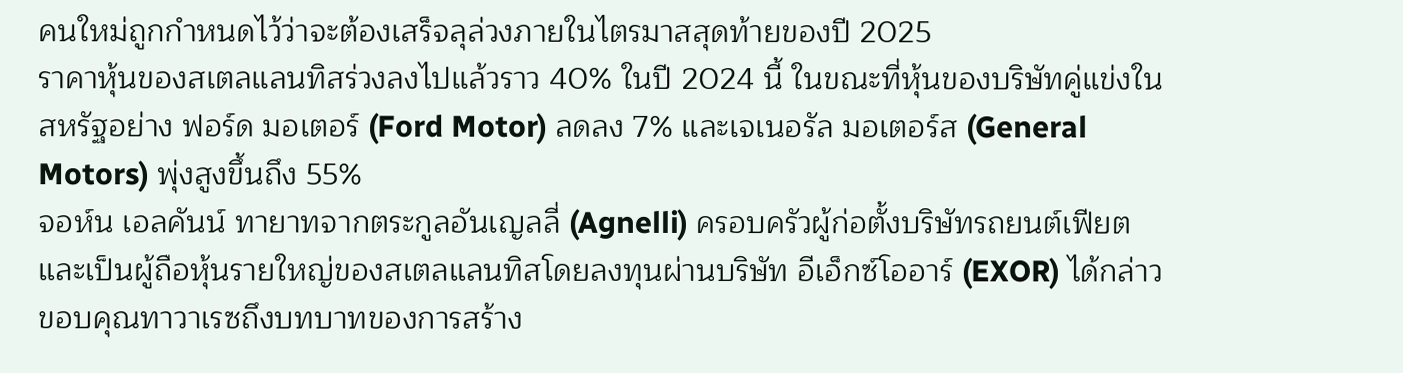คนใหม่ถูกกำหนดไว้ว่าจะต้องเสร็จลุล่วงภายในไตรมาสสุดท้ายของปี 2025
ราคาหุ้นของสเตลแลนทิสร่วงลงไปแล้วราว 40% ในปี 2024 นี้ ในขณะที่หุ้นของบริษัทคู่แข่งในสหรัฐอย่าง ฟอร์ด มอเตอร์ (Ford Motor) ลดลง 7% และเจเนอรัล มอเตอร์ส (General Motors) พุ่งสูงขึ้นถึง 55%
จอห์น เอลคันน์ ทายาทจากตระกูลอันเญลลี่ (Agnelli) ครอบครัวผู้ก่อตั้งบริษัทรถยนต์เฟียต และเป็นผู้ถือหุ้นรายใหญ่ของสเตลแลนทิสโดยลงทุนผ่านบริษัท อีเอ็กซ์โออาร์ (EXOR) ได้กล่าวขอบคุณทาวาเรซถึงบทบาทของการสร้าง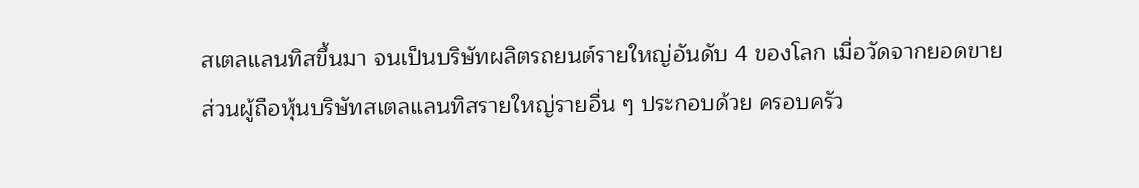สเตลแลนทิสขึ้นมา จนเป็นบริษัทผลิตรถยนต์รายใหญ่อันดับ 4 ของโลก เมื่อวัดจากยอดขาย
ส่วนผู้ถือหุ้นบริษัทสเตลแลนทิสรายใหญ่รายอื่น ๆ ประกอบด้วย ครอบครัว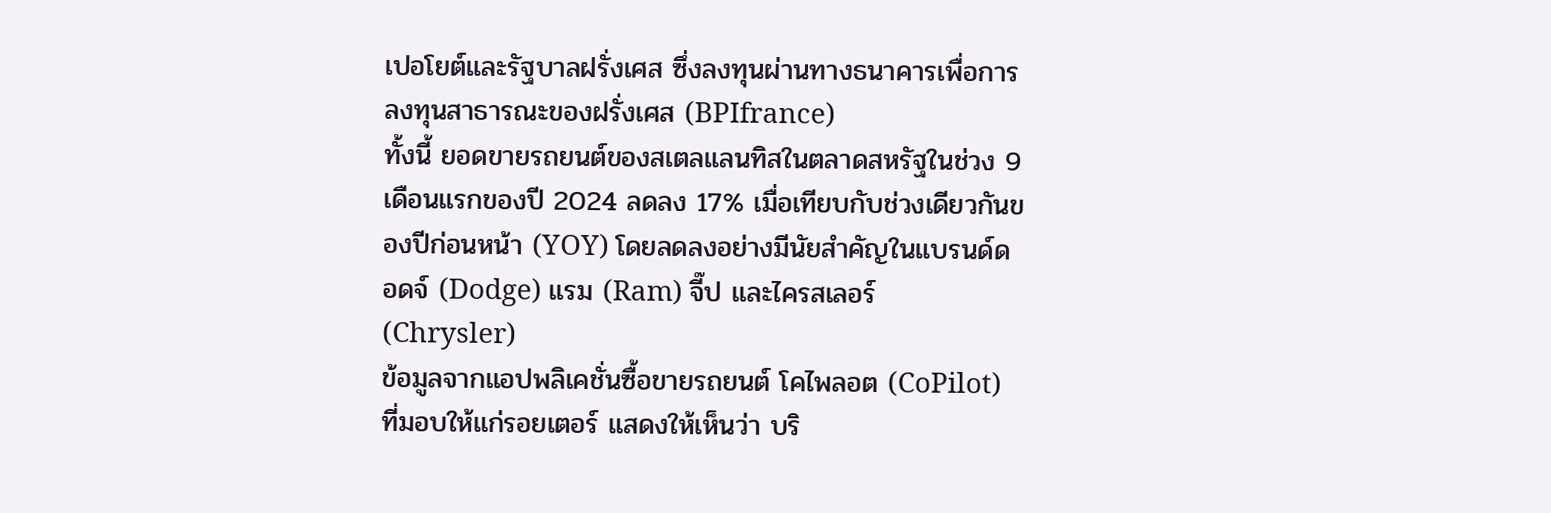เปอโยต์และรัฐบาลฝรั่งเศส ซึ่งลงทุนผ่านทางธนาคารเพื่อการลงทุนสาธารณะของฝรั่งเศส (BPIfrance)
ทั้งนี้ ยอดขายรถยนต์ของสเตลแลนทิสในตลาดสหรัฐในช่วง 9 เดือนแรกของปี 2024 ลดลง 17% เมื่อเทียบกับช่วงเดียวกันของปีก่อนหน้า (YOY) โดยลดลงอย่างมีนัยสำคัญในแบรนด์ดอดจ์ (Dodge) แรม (Ram) จี๊ป และไครสเลอร์ (Chrysler)
ข้อมูลจากแอปพลิเคชั่นซื้อขายรถยนต์ โคไพลอต (CoPilot) ที่มอบให้แก่รอยเตอร์ แสดงให้เห็นว่า บริ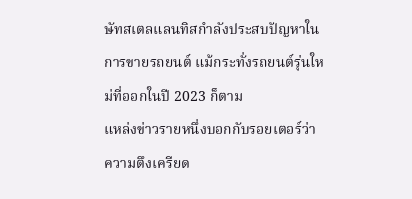ษัทสเตลแลนทิสกำลังประสบปัญหาในการขายรถยนต์ แม้กระทั่งรถยนต์รุ่นใหม่ที่ออกในปี 2023 ก็ตาม
แหล่งข่าวรายหนึ่งบอกกับรอยเตอร์ว่า ความตึงเครียด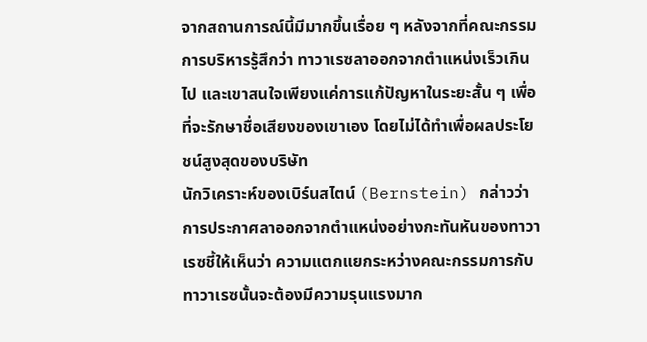จากสถานการณ์นี้มีมากขึ้นเรื่อย ๆ หลังจากที่คณะกรรมการบริหารรู้สึกว่า ทาวาเรซลาออกจากตำแหน่งเร็วเกินไป และเขาสนใจเพียงแค่การแก้ปัญหาในระยะสั้น ๆ เพื่อที่จะรักษาชื่อเสียงของเขาเอง โดยไม่ได้ทำเพื่อผลประโยชน์สูงสุดของบริษัท
นักวิเคราะห์ของเบิร์นสไตน์ (Bernstein) กล่าวว่า การประกาศลาออกจากตำแหน่งอย่างกะทันหันของทาวาเรซชี้ให้เห็นว่า ความแตกแยกระหว่างคณะกรรมการกับทาวาเรซนั้นจะต้องมีความรุนแรงมาก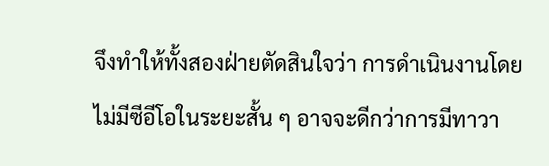จึงทำให้ทั้งสองฝ่ายตัดสินใจว่า การดำเนินงานโดยไม่มีซีอีโอในระยะสั้น ๆ อาจจะดีกว่าการมีทาวา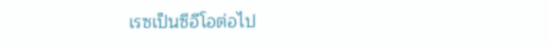เรซเป็นซีอีโอต่อไป